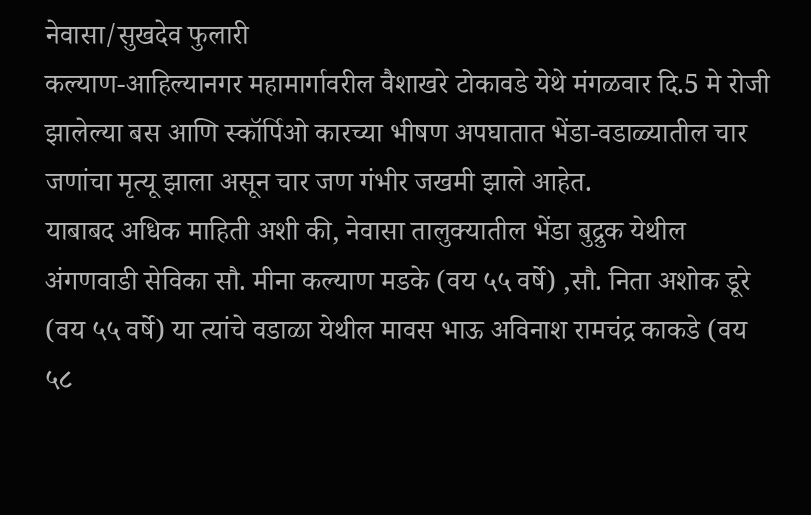नेवासा/सुखदेव फुलारी
कल्याण-आहिल्यानगर महामार्गावरील वैशाखरे टोकावडे येथे मंगळवार दि.5 मे रोजी झालेल्या बस आणि स्कॉर्पिओ कारच्या भीषण अपघातात भेंडा-वडाळ्यातील चार जणांचा मृत्यू झाला असून चार जण गंभीर जखमी झाले आहेत.
याबाबद अधिक माहिती अशी की, नेवासा तालुक्यातील भेंडा बुद्रुक येथील अंगणवाडी सेविका सौ. मीना कल्याण मडके (वय ५५ वर्षे) ,सौ. निता अशोक डूरे (वय ५५ वर्षे) या त्यांचे वडाळा येथील मावस भाऊ अविनाश रामचंद्र काकडे (वय ५८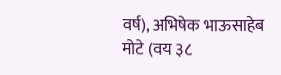वर्ष), अभिषेक भाऊसाहेब मोटे (वय ३८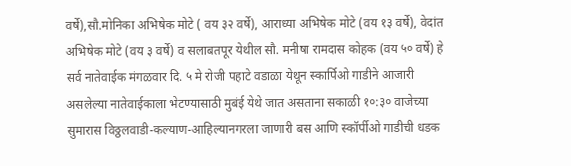वर्षे),सौ.मोनिका अभिषेक मोटे ( वय ३२ वर्षे), आराध्या अभिषेक मोटे (वय १३ वर्षे), वेदांत अभिषेक मोटे (वय ३ वर्षे) व सलाबतपूर येथील सौ. मनीषा रामदास कोहक (वय ५० वर्षे) हे सर्व नातेवाईक मंगळवार दि. ५ मे रोजी पहाटे वडाळा येथून स्कार्पिओ गाडीने आजारी असलेल्या नातेवाईकाला भेटण्यासाठी मुबंई येथे जात असताना सकाळी १०:३० वाजेच्या सुमारास विठ्ठलवाडी-कल्याण-आहिल्यानगरला जाणारी बस आणि स्कॉर्पीओ गाडीची धडक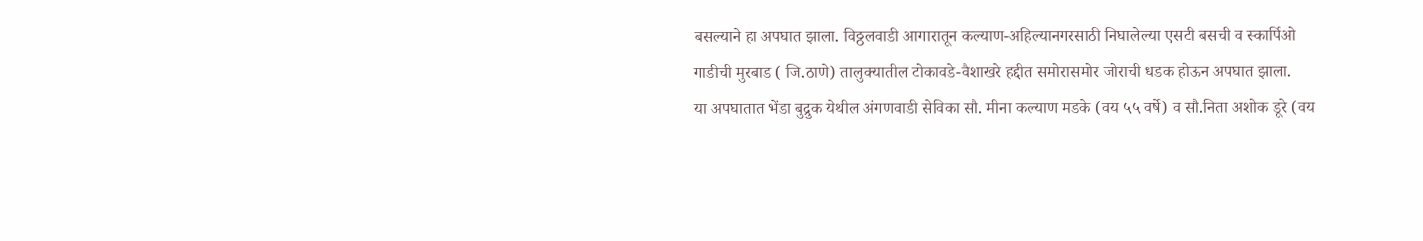बसल्याने हा अपघात झाला. विठ्ठलवाडी आगारातून कल्याण-अहिल्यानगरसाठी निघालेल्या एसटी बसची व स्कार्पिओ गाडीची मुरबाड ( जि.ठाणे) तालुक्यातील टोकावडे-वैशाखरे हद्दीत समोरासमोर जोराची धडक होऊन अपघात झाला.
या अपघातात भेंडा बुद्रुक येथील अंगणवाडी सेविका सौ. मीना कल्याण मडके (वय ५५ वर्षे) व सौ.निता अशोक डूरे (वय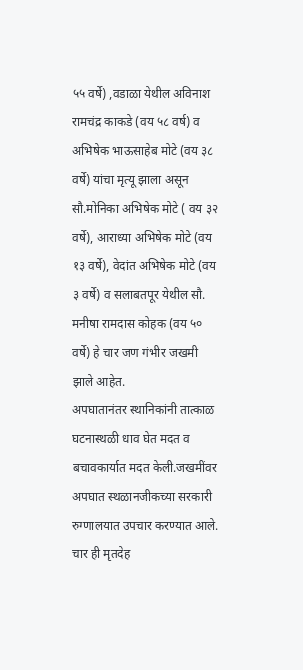५५ वर्षे) ,वडाळा येथील अविनाश रामचंद्र काकडे (वय ५८ वर्ष) व अभिषेक भाऊसाहेब मोटे (वय ३८ वर्षे) यांचा मृत्यू झाला असून
सौ.मोनिका अभिषेक मोटे ( वय ३२ वर्षे), आराध्या अभिषेक मोटे (वय १३ वर्षे), वेदांत अभिषेक मोटे (वय ३ वर्षे) व सलाबतपूर येथील सौ. मनीषा रामदास कोहक (वय ५० वर्षे) हे चार जण गंभीर जखमी झाले आहेत.
अपघातानंतर स्थानिकांनी तात्काळ घटनास्थळी धाव घेत मदत व बचावकार्यात मदत केली.जखमींवर अपघात स्थळानजीकच्या सरकारी रुग्णालयात उपचार करण्यात आले.
चार ही मृतदेह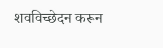शवविच्छेदन करून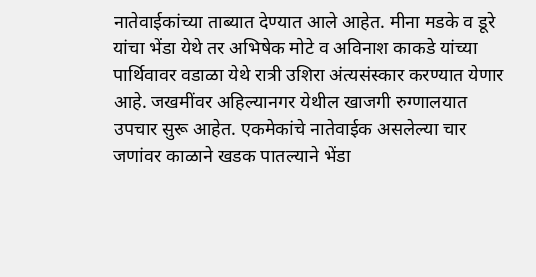नातेवाईकांच्या ताब्यात देण्यात आले आहेत. मीना मडके व डूरे यांचा भेंडा येथे तर अभिषेक मोटे व अविनाश काकडे यांच्या पार्थिवावर वडाळा येथे रात्री उशिरा अंत्यसंस्कार करण्यात येणार आहे. जखमींवर अहिल्यानगर येथील खाजगी रुग्णालयात उपचार सुरू आहेत. एकमेकांचे नातेवाईक असलेल्या चार जणांवर काळाने खडक पातल्याने भेंडा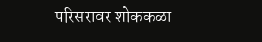परिसरावर शोककळा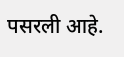पसरली आहे.